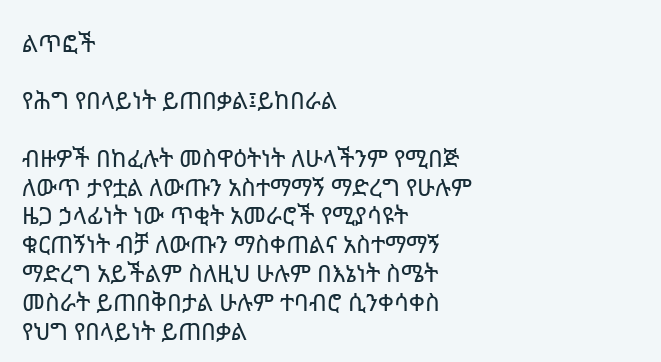ልጥፎች

የሕግ የበላይነት ይጠበቃል፤ይከበራል

ብዙዎች በከፈሉት መስዋዕትነት ለሁላችንም የሚበጅ ለውጥ ታየቷል ለውጡን አስተማማኝ ማድረግ የሁሉም ዜጋ ኃላፊነት ነው ጥቂት አመራሮች የሚያሳዩት ቁርጠኝነት ብቻ ለውጡን ማስቀጠልና አስተማማኝ ማድረግ አይችልም ስለዚህ ሁሉም በእኔነት ስሜት መስራት ይጠበቅበታል ሁሉም ተባብሮ ሲንቀሳቀስ የህግ የበላይነት ይጠበቃል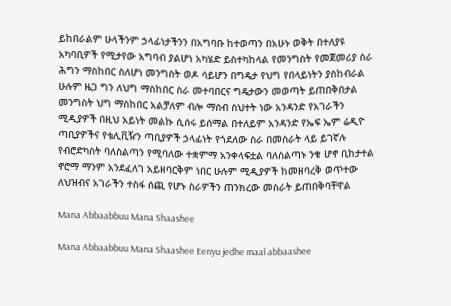ይከበራልም ሁላችንም ኃላፊነታችንን በአግባቡ ከተወጣን በአሁኑ ወቅት በተለያዩ አካባቢዎች የሚታየው አግባብ ያልሆነ አካሄድ ይስተካከላል የመንግስት የመጀመሪያ ስራ ሕግን ማስከበር ስለሆነ መንግስት ወዶ ሳይሆን በግዴታ የህግ የበላይነትን ያስከብራል ሁሉም ዜጋ ግን ለህግ ማስከበር ስራ መተባበርና ግዴታውን መወጣት ይጠበቅበታል መንግስት ህግ ማስከበር አልቻለም ብሎ ማሰብ ስህተት ነው አንዳንድ የአገራችን ሚዲያዎች በዚህ አይነት መልኩ ሲሰሩ ይሰማል በተለይም አንዳንድ የኤፍ ኤም ሬዲዮ ጣቢያዎችና የቴሊቪዥን ጣቢያዎች ኃላፊነት የጎደለው ስራ በመስራት ላይ ይገኛሉ የብሮድካስት ባለስልጣን የሚባለው ተቋምማ አንቀላፍቷል ባለስልጣኑ ንቁ ሆኖ ቢከታተል ኖሮማ ማንም አንደፈለገ አይዘባርቅም ነበር ሁሉም ሚዲያዎች ከመዘባረቅ ወጥተው ለህዝብና አገራችን ተስፋ ሰጪ የሆኑ ስራዎችን ጠንክረው መስራት ይጠበቅባቸዋል

Mana Abbaabbuu Mana Shaashee

Mana Abbaabbuu Mana Shaashee Eenyu jedhe maal abbaashee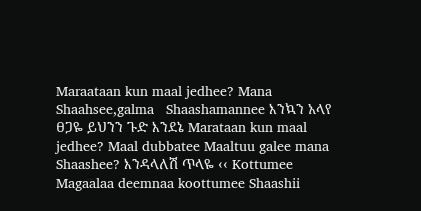Maraataan kun maal jedhee? Mana Shaahsee,galma   Shaashamannee እንኳን አላየ ፀጋዬ ይህንን ጉድ እንደኔ Marataan kun maal jedhee? Maal dubbatee Maaltuu galee mana Shaashee? እንዳላለሽ ጥላዬ ‹‹ Kottumee Magaalaa deemnaa koottumee Shaashii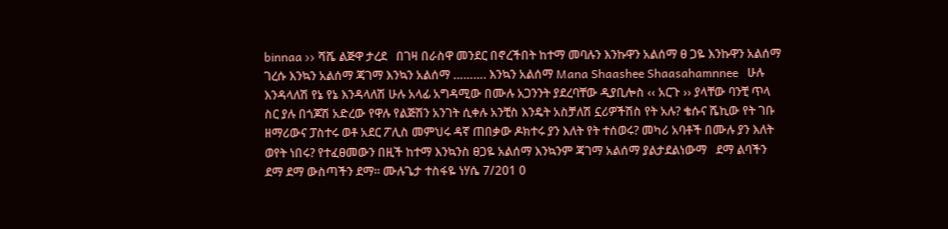binnaa ›› ሻሼ ልጅዋ ታረደ   በገዛ በራስዋ መንደር በኖረችበት ከተማ መባሉን እንኩዋን አልሰማ ፀ ጋዬ እንኩዋን አልሰማ ገረሱ እንኳን አልሰማ ጃገማ እንኳን አልሰማ ………. እንኳን አልሰማ Mana Shaashee Shaasahamnnee   ሁሉ እንዳላለሽ የኔ የኔ እንዳላለሽ ሁሉ አላፊ አግዳሚው በሙሉ አጋንንት ያደረባቸው ዲያቢሎስ ‹‹ አርጉ ›› ያላቸው ባንቺ ጥላ ስር ያሉ በጎጆሽ አድረው የዋሉ የልጅሽን አንገት ሲቀሉ አንቺስ እንዴት አስቻለሽ ኗሪዎችሽስ የት አሉ? ቄሱና ሼኪው የት ገቡ ዘማሪውና ፓስተሩ ወቶ አደር ፖሊስ መምህሩ ዳኛ ጠበቃው ዶክተሩ ያን እለት የት ተሰወሩ? መካሪ አባቶች በሙሉ ያን እለት ወየት ነበሩ? የተፈፀመውን በዚች ከተማ እንኳንስ ፀጋዬ አልሰማ እንኳንም ጃገማ አልሰማ ያልታደልነውማ   ደማ ልባችን ደማ ደማ ውስጣችን ደማ፡፡ ሙሉጌታ ተስፋዬ ነሃሴ 7/201 0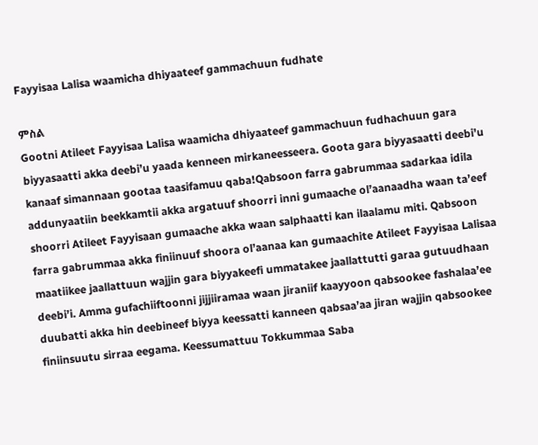Fayyisaa Lalisa waamicha dhiyaateef gammachuun fudhate

ምስል
Gootni Atileet Fayyisaa Lalisa waamicha dhiyaateef gammachuun fudhachuun gara biyyasaatti akka deebi’u yaada kenneen mirkaneesseera. Goota gara biyyasaatti deebi’u kanaaf simannaan gootaa taasifamuu qaba!Qabsoon farra gabrummaa sadarkaa idila addunyaatiin beekkamtii akka argatuuf shoorri inni gumaache ol’aanaadha waan ta’eef shoorri Atileet Fayyisaan gumaache akka waan salphaatti kan ilaalamu miti. Qabsoon farra gabrummaa akka finiinuuf shoora ol’aanaa kan gumaachite Atileet Fayyisaa Lalisaa maatiikee jaallattuun wajjin gara biyyakeefi ummatakee jaallattutti garaa gutuudhaan deebi’i. Amma gufachiiftoonni jijjiiramaa waan jiraniif kaayyoon qabsookee fashalaa’ee duubatti akka hin deebineef biyya keessatti kanneen qabsaa’aa jiran wajjin qabsookee finiinsuutu sirraa eegama. Keessumattuu Tokkummaa Saba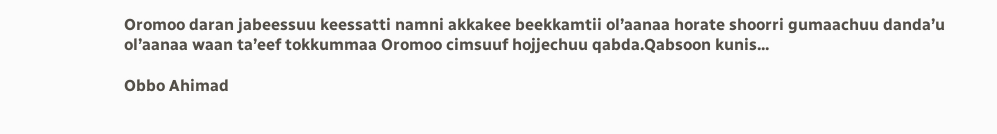Oromoo daran jabeessuu keessatti namni akkakee beekkamtii ol’aanaa horate shoorri gumaachuu danda’u ol’aanaa waan ta’eef tokkummaa Oromoo cimsuuf hojjechuu qabda.Qabsoon kunis...

Obbo Ahimad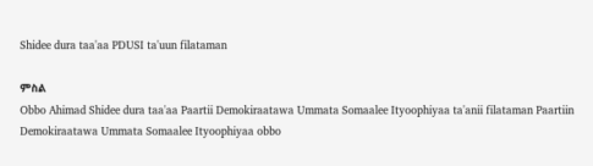Shidee dura taa'aa PDUSI ta'uun filataman

ምስል
Obbo Ahimad Shidee dura taa'aa Paartii Demokiraatawa Ummata Somaalee Ityoophiyaa ta'anii filataman Paartiin Demokiraatawa Ummata Somaalee Ityoophiyaa obbo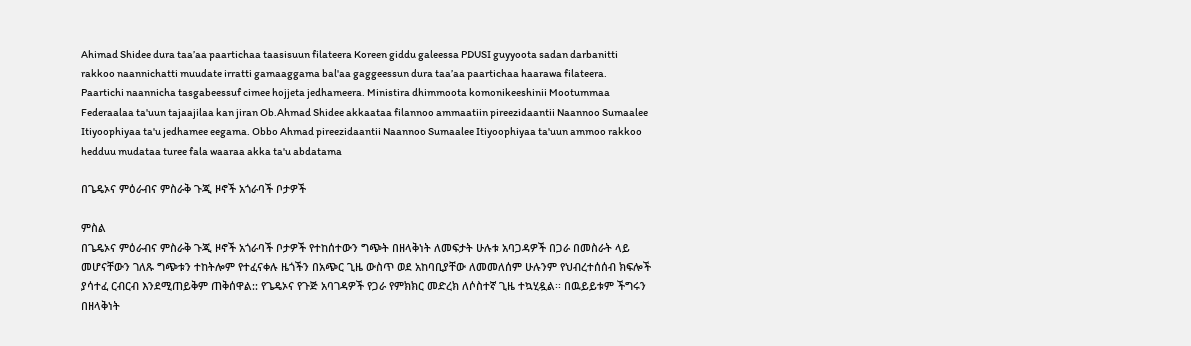Ahimad Shidee dura taa’aa paartichaa taasisuun filateera Koreen giddu galeessa PDUSI guyyoota sadan darbanitti rakkoo naannichatti muudate irratti gamaaggama bal'aa gaggeessun dura taa’aa paartichaa haarawa filateera. Paartichi naannicha tasgabeessuf cimee hojjeta jedhameera. Ministira dhimmoota komonikeeshinii Mootummaa Federaalaa ta'uun tajaajilaa kan jiran Ob.Ahmad Shidee akkaataa filannoo ammaatiin pireezidaantii Naannoo Sumaalee Itiyoophiyaa ta'u jedhamee eegama. Obbo Ahmad pireezidaantii Naannoo Sumaalee Itiyoophiyaa ta'uun ammoo rakkoo hedduu mudataa turee fala waaraa akka ta'u abdatama

በጌዴኦና ምዕራብና ምስራቅ ጉጂ ዞኖች አጎራባች ቦታዎች

ምስል
በጌዴኦና ምዕራብና ምስራቅ ጉጂ ዞኖች አጎራባች ቦታዎች የተከሰተውን ግጭት በዘላቅነት ለመፍታት ሁሉቱ አባጋዳዎች በጋራ በመስራት ላይ መሆናቸውን ገለጹ ግጭቱን ተከትሎም የተፈናቀሉ ዜጎችን በአጭር ጊዜ ውስጥ ወደ አከባቢያቸው ለመመለሰም ሁሉንም የህብረተሰሰብ ክፍሎች ያሳተፈ ርብርብ እንደሚጠይቅም ጠቅሰዋል:: የጌዴኦና የጉጅ አባገዳዎች የጋራ የምክክር መድረክ ለሶስተኛ ጊዜ ተኳሂዷል፡፡ በዉይይቱም ችግሩን በዘላቅነት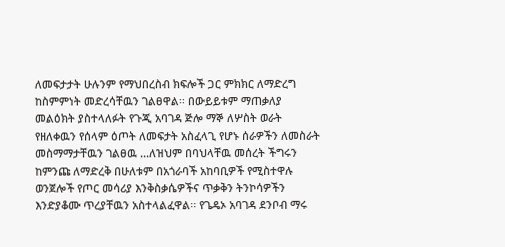ለመፍታታት ሁሉንም የማህበረስብ ክፍሎች ጋር ምክክር ለማድረግ ከስምምነት መድረሳቸዉን ገልፀዋል፡፡ በውይይቱም ማጠቃለያ መልዕክት ያስተላለፉት የጉጂ አባገዳ ጅሎ ማኞ ለሦስት ወራት የዘለቀዉን የሰላም ዕጦት ለመፍታት አስፈላጊ የሆኑ ሰራዎችን ለመስራት መስማማታቸዉን ገልፀዉ ...ለዝህም በባህላቸዉ መሰረት ችግሩን ከምንጩ ለማድረቅ በሁለቱም በአጎራባች አከባቢዎች የሚስተዋሉ ወንጀሎች የጦር መሳሪያ እንቅስቃሴዎችና ጥቃቅን ትንኮሳዎችን እንድያቆሙ ጥረያቸዉን አስተላልፈዋል፡፡ የጌዴኦ አባገዳ ደንቦብ ማሩ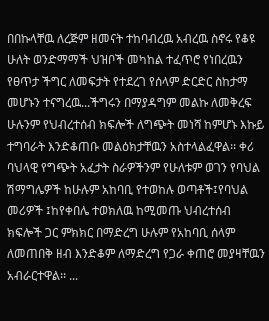በበኩላቸዉ ለረጅም ዘመናት ተከባብረዉ አብረዉ ስኖሩ የቆዩ ሁለት ወንድማማች ህዝቦች መካከል ተፈጥሮ የነበረዉን የፀጥታ ችግር ለመፍታት የተደረገ የሰላም ድርድር ስከታማ መሆኑን ተናግረዉ...ችግሩን በማያዳግም መልኩ ለመቅረፍ ሁሉንም የህብረተሰብ ክፍሎች ለግጭት መነሻ ከምሆኑ እኩይ ተግባራት እንድቆጠቡ መልዕክታቸዉን አስተላልፈዋል፡፡ ቀሪ ባህላዊ የግጭት አፈታት ስራዎችንም የሁለቱም ወገን የባህል ሽማግሌዎች ከሁሉም አከባቢ የተወከሉ ወጣቶች፤የባህል መሪዎች ፤ከየቀበሌ ተወክለዉ ከሚመጡ ህብረተሰብ ክፍሎች ጋር ምክክር በማድረግ ሁሉም የአከባቢ ሰላም ለመጠበቅ ዘብ እንድቆም ለማድረግ የጋራ ቀጠሮ መያዛቸዉን አብራርተዋል፡፡ ...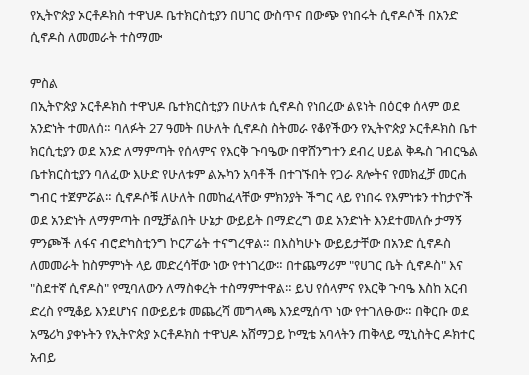የኢትዮጵያ ኦርቶዶክስ ተዋህዶ ቤተክርስቲያን በሀገር ውስጥና በውጭ የነበሩት ሲኖዶሶች በአንድ ሲኖዶስ ለመመራት ተስማሙ

ምስል
በኢትዮጵያ ኦርቶዶክስ ተዋህዶ ቤተክርስቲያን በሁለቱ ሲኖዶስ የነበረው ልዩነት በዕርቀ ሰላም ወደ አንድነት ተመለሰ። ባለፉት 27 ዓመት በሁለት ሲኖዶስ ስትመራ የቆየችውን የኢትዮጵያ ኦርቶዶክስ ቤተ ክርሲቲያን ወደ አንድ ለማምጣት የሰላምና የእርቅ ጉባዔው በዋሸንግተን ደብረ ሀይል ቅዱስ ገብርዔል ቤተክርስቲያን ባለፈው እሁድ የሁለቱም ልኡካን አባቶች በተገኙበት የጋራ ጸሎትና የመክፈቻ መርሐ ግብር ተጀምሯል። ሲኖዶሶቹ ለሁለት በመከፈላቸው ምክንያት ችግር ላይ የነበሩ የእምነቱን ተከታዮች ወደ አንድነት ለማምጣት በሚቻልበት ሁኔታ ውይይት በማድረግ ወደ አንድነት እንደተመለሱ ታማኝ ምንጮች ለፋና ብሮድካስቲንግ ኮርፖሬት ተናግረዋል። በእስካሁኑ ውይይታቸው በአንድ ሲኖዶስ ለመመራት ከስምምነት ላይ መድረሳቸው ነው የተነገረው። በተጨማሪም "የሀገር ቤት ሲኖዶስ" እና "ስደተኛ ሲኖዶስ" የሚባለውን ለማስቀረት ተስማምተዋል። ይህ የሰላምና የእርቅ ጉባዔ እስከ አርብ ድረስ የሚቆይ እንደሆነና በውይይቱ መጨረሻ መግላጫ እንደሚሰጥ ነው የተገለፁው። በቅርቡ ወደ አሜሪካ ያቀኑትን የኢትዮጵያ ኦርቶዶክስ ተዋህዶ አሸማጋይ ኮሚቴ አባላትን ጠቅላይ ሚኒስትር ዶክተር አብይ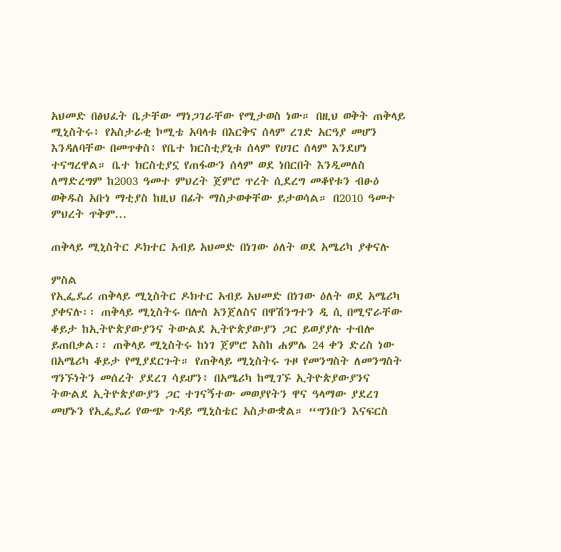አህመድ በፅህፈት ቤታቸው ማነጋገራቸው የሚታወስ ነው። በዚህ ወቅት ጠቅላይ ሚኒስትሩ፥ የአስታራቂ ኮሚቴ አባላቱ በእርቅና ሰላም ረገድ አርዓያ መሆን እንዳለባቸው በመጥቀስ፥ የቤተ ክርስቲያኒቱ ሰላም የሀገር ሰላም እንደሆነ ተናግረዋል። ቤተ ክርስቲያኗ የጠፋውን ሰላም ወደ ነበርበት እንዲመለስ ለማድረግም ከ2003 ዓመተ ምህረት ጀምሮ ጥረት ሲደረግ መቆየቱን ብፁዕ ወቅዱስ አቡነ ማቲያስ ከዚህ በፊት ማስታወቀቸው ይታወሳል። በ2010 ዓመተ ምህረት ጥቅም...

ጠቅላይ ሚኒስትር ዶክተር አብይ አህመድ በነገው ዕለት ወደ አሜሪካ ያቀናሉ

ምስል
የኢፌዴሪ ጠቅላይ ሚኒስትር ዶክተር አብይ አህመድ በነገው ዕለት ወደ አሜሪካ ያቀናሉ፡፡ ጠቅላይ ሚኒስትሩ በሎስ አንጀለስና በዋሽንግተን ዲ ሲ በሚኖራቸው ቆይታ ከኢትዮጵያውያንና ትውልደ ኢትዮጵያውያን ጋር ይወያያሉ ተብሎ ይጠበቃል፡፡ ጠቅላይ ሚኒስትሩ ከነገ ጀምሮ እስከ ሐምሌ 24 ቀን ድረስ ነው በአሜሪካ ቆይታ የሚያደርጉት። የጠቅላይ ሚኒስትሩ ጉዞ የመንግስት ለመንግስት ግንኙነትን መሰረት ያደረገ ሳይሆን፥ በአሜሪካ ከሚገኙ ኢትዮጵያውያንና ትውልደ ኢትዮጵያውያን ጋር ተገናኝተው መወያየትን ዋና ዓላማው ያደረገ መሆኑን የኢፌዴሪ የውጭ ጉዳይ ሚኒስቴር አስታውቋል። “ግንቡን እናፍርስ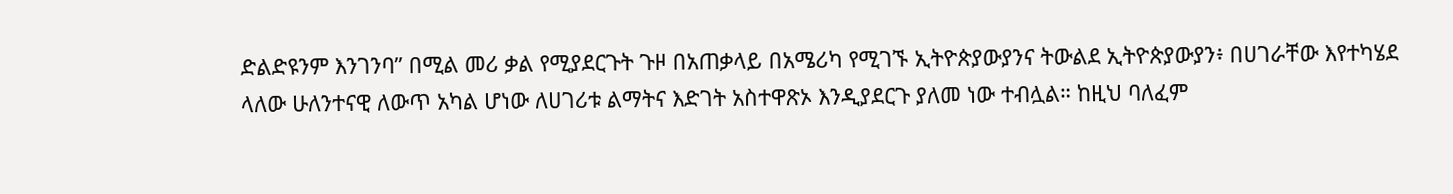ድልድዩንም እንገንባ” በሚል መሪ ቃል የሚያደርጉት ጉዞ በአጠቃላይ በአሜሪካ የሚገኙ ኢትዮጵያውያንና ትውልደ ኢትዮጵያውያን፥ በሀገራቸው እየተካሄደ ላለው ሁለንተናዊ ለውጥ አካል ሆነው ለሀገሪቱ ልማትና እድገት አስተዋጽኦ እንዲያደርጉ ያለመ ነው ተብሏል። ከዚህ ባለፈም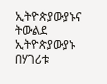ኢትዮጵያውያኑና ትውልደ ኢትዮጵያውያኑ በሃገሪቱ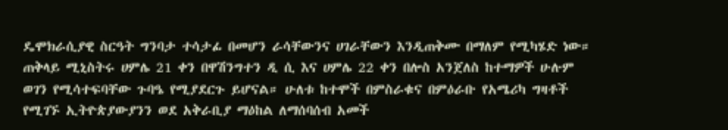ዴሞክራሲያዊ ስርዓት ግንባታ ተሳታፊ በመሆን ራሳቸውንና ሀገራቸውን እንዲጠቅሙ በማለም የሚካሄድ ነው። ጠቅላይ ሚኒስትሩ ሀምሌ 21 ቀን በዋሽንግተን ዲ ሲ እና ሀምሌ 22 ቀን በሎስ አንጀለስ ከተማዎች ሁሉም ወገን የሚሳተፍባቸው ጉባዔ የሚያደርጉ ይሆናል። ሁለቱ ከተሞች በምስራቁና በምዕራቡ የአሜሪካ ግዛቶች የሚገኙ ኢትዮጵያውያንን ወደ አቅራቢያ ማዕከል ለማሰባሰብ አመች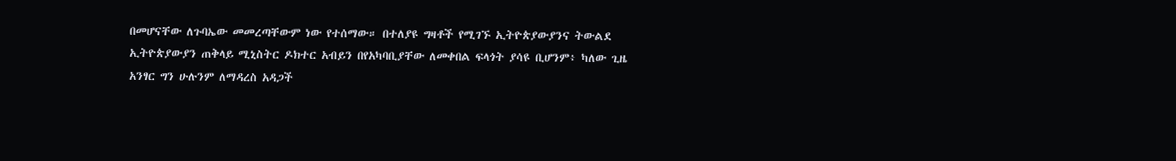በመሆናቸው ለጉባኤው መመረጣቸውም ነው የተሰማው። በተለያዩ ግዛቶች የሚገኙ ኢትዮጵያውያንና ትውልደ ኢትዮጵያውያን ጠቅላይ ሚኒስትር ዶክተር አብይን በየአካባቢያቸው ለመቀበል ፍላጎት ያሳዩ ቢሆንም፥ ካለው ጊዜ አንፃር ግን ሁሉንም ለማዳረስ አዳጋች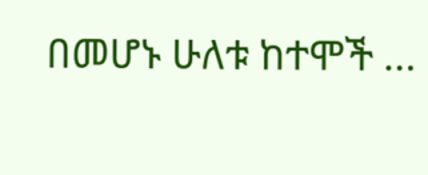በመሆኑ ሁለቱ ከተሞች ...